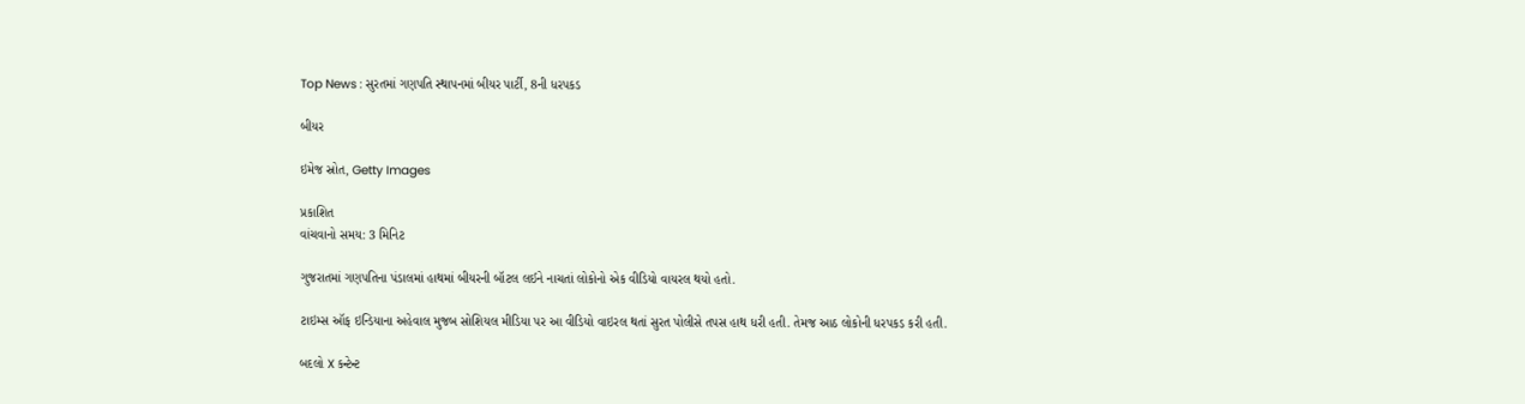Top News : સુરતમાં ગણપતિ સ્થાપનમાં બીયર પાર્ટી, 8ની ધરપકડ

બીયર

ઇમેજ સ્રોત, Getty Images

પ્રકાશિત
વાંચવાનો સમય: 3 મિનિટ

ગુજરાતમાં ગણપતિના પંડાલમાં હાથમાં બીયરની બૉટલ લઈને નાચતાં લોકોનો એક વીડિયો વાયરલ થયો હતો.

ટાઇમ્સ ઑફ ઇન્ડિયાના અહેવાલ મુજબ સોશિયલ મીડિયા પર આ વીડિયો વાઇરલ થતાં સુરત પોલીસે તપસ હાથ ધરી હતી. તેમજ આઠ લોકોની ધરપકડ કરી હતી.

બદલો X કન્ટેન્ટ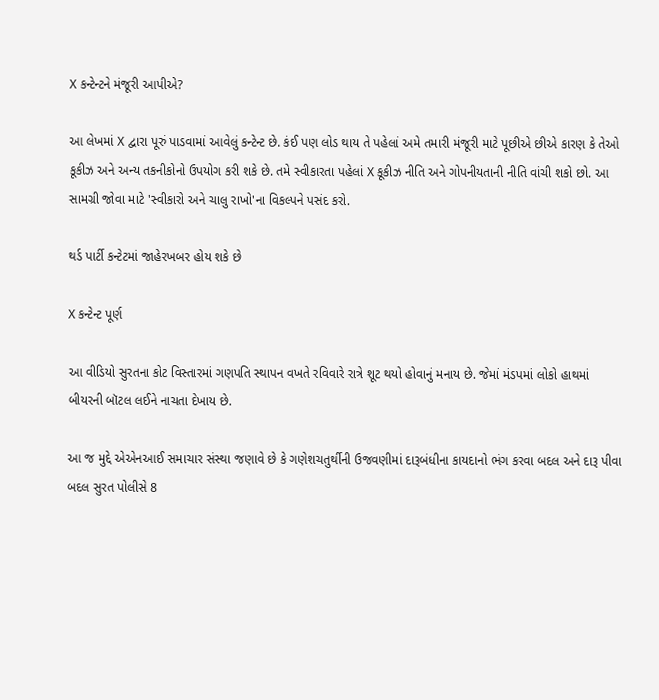X કન્ટેન્ટને મંજૂરી આપીએ?

આ લેખમાં X દ્વારા પૂરું પાડવામાં આવેલું કન્ટેન્ટ છે. કંઈ પણ લોડ થાય તે પહેલાં અમે તમારી મંજૂરી માટે પૂછીએ છીએ કારણ કે તેઓ કૂકીઝ અને અન્ય તકનીકોનો ઉપયોગ કરી શકે છે. તમે સ્વીકારતા પહેલાં X કૂકીઝ નીતિ અને ગોપનીયતાની નીતિ વાંચી શકો છો. આ સામગ્રી જોવા માટે 'સ્વીકારો અને ચાલુ રાખો'ના વિકલ્પને પસંદ કરો.

થર્ડ પાર્ટી કન્ટેટમાં જાહેરખબર હોય શકે છે

X કન્ટેન્ટ પૂર્ણ

આ વીડિયો સુરતના કોટ વિસ્તારમાં ગણપતિ સ્થાપન વખતે રવિવારે રાત્રે શૂટ થયો હોવાનું મનાય છે. જેમાં મંડપમાં લોકો હાથમાં બીયરની બૉટલ લઈને નાચતા દેખાય છે.

આ જ મુદ્દે એએનઆઈ સમાચાર સંસ્થા જણાવે છે કે ગણેશચતુર્થીની ઉજવણીમાં દારૂબંધીના કાયદાનો ભંગ કરવા બદલ અને દારૂ પીવા બદલ સુરત પોલીસે 8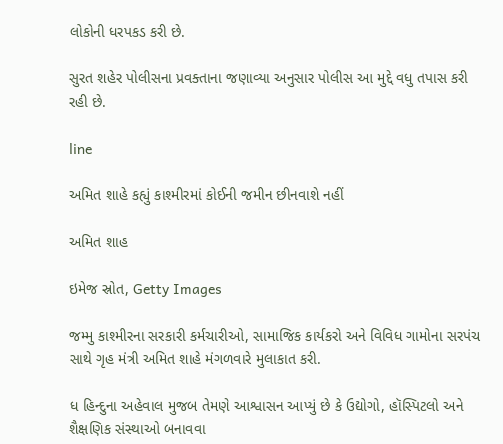લોકોની ધરપકડ કરી છે.

સુરત શહેર પોલીસના પ્રવક્તાના જણાવ્યા અનુસાર પોલીસ આ મુદ્દે વધુ તપાસ કરી રહી છે.

line

અમિત શાહે કહ્યું કાશ્મીરમાં કોઈની જમીન છીનવાશે નહીં

અમિત શાહ

ઇમેજ સ્રોત, Getty Images

જમ્મુ કાશ્મીરના સરકારી કર્મચારીઓ, સામાજિક કાર્યકરો અને વિવિધ ગામોના સરપંચ સાથે ગૃહ મંત્રી અમિત શાહે મંગળવારે મુલાકાત કરી.

ધ હિન્દુના અહેવાલ મુજબ તેમણે આશ્વાસન આપ્યું છે કે ઉદ્યોગો, હૉસ્પિટલો અને શૈક્ષણિક સંસ્થાઓ બનાવવા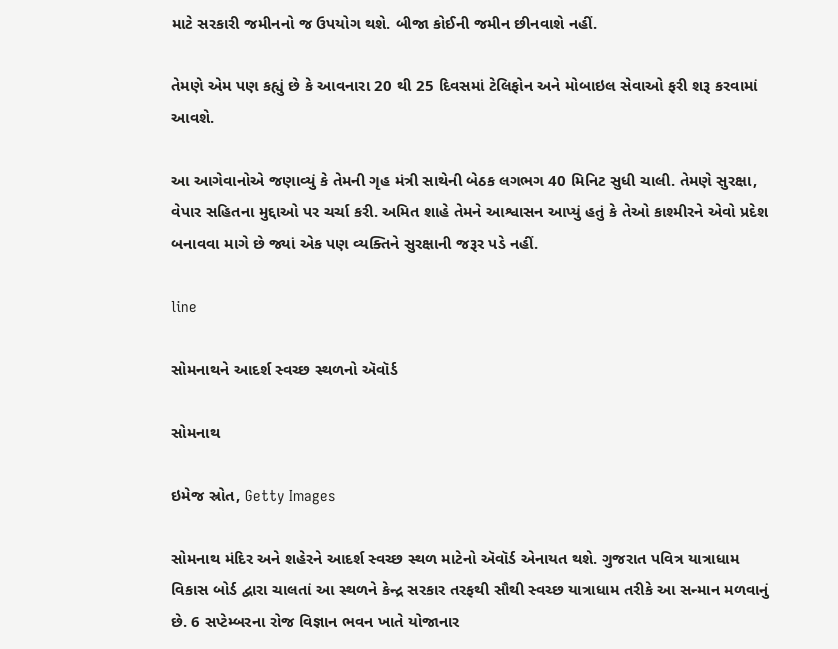માટે સરકારી જમીનનો જ ઉપયોગ થશે. બીજા કોઈની જમીન છીનવાશે નહીં.

તેમણે એમ પણ કહ્યું છે કે આવનારા 20 થી 25 દિવસમાં ટેલિફોન અને મોબાઇલ સેવાઓ ફરી શરૂ કરવામાં આવશે.

આ આગેવાનોએ જણાવ્યું કે તેમની ગૃહ મંત્રી સાથેની બેઠક લગભગ 40 મિનિટ સુધી ચાલી. તેમણે સુરક્ષા, વેપાર સહિતના મુદ્દાઓ પર ચર્ચા કરી. અમિત શાહે તેમને આશ્વાસન આપ્યું હતું કે તેઓ કાશ્મીરને એવો પ્રદેશ બનાવવા માગે છે જ્યાં એક પણ વ્યક્તિને સુરક્ષાની જરૂર પડે નહીં.

line

સોમનાથને આદર્શ સ્વચ્છ સ્થળનો ઍવૉર્ડ

સોમનાથ

ઇમેજ સ્રોત, Getty Images

સોમનાથ મંદિર અને શહેરને આદર્શ સ્વચ્છ સ્થળ માટેનો ઍવૉર્ડ એનાયત થશે. ગુજરાત પવિત્ર યાત્રાધામ વિકાસ બોર્ડ દ્વારા ચાલતાં આ સ્થળને કેન્દ્ર સરકાર તરફથી સૌથી સ્વચ્છ યાત્રાધામ તરીકે આ સન્માન મળવાનું છે. 6 સપ્ટેમ્બરના રોજ વિજ્ઞાન ભવન ખાતે યોજાનાર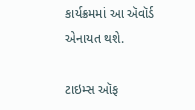કાર્યક્રમમાં આ ઍવૉર્ડ એનાયત થશે.

ટાઇમ્સ ઑફ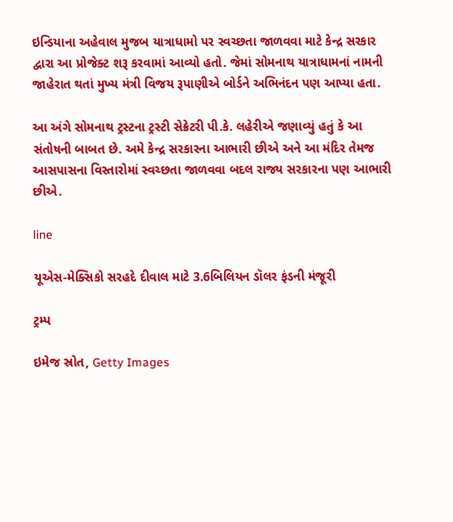ઇન્ડિયાના અહેવાલ મુજબ યાત્રાધામો પર સ્વચ્છતા જાળવવા માટે કેન્દ્ર સરકાર દ્વારા આ પ્રોજેક્ટ શરૂ કરવામાં આવ્યો હતો. જેમાં સોમનાથ યાત્રાધામનાં નામની જાહેરાત થતાં મુખ્ય મંત્રી વિજય રૂપાણીએ બોર્ડને અભિનંદન પણ આપ્યા હતા.

આ અંગે સોમનાથ ટ્રસ્ટના ટ્રસ્ટી સેક્રેટરી પી.કે. લહેરીએ જણાવ્યું હતું કે આ સંતોષની બાબત છે. અમે કેન્દ્ર સરકારના આભારી છીએ અને આ મંદિર તેમજ આસપાસના વિસ્તારોમાં સ્વચ્છતા જાળવવા બદલ રાજ્ય સરકારના પણ આભારી છીએ.

line

યૂએસ-મેક્સિકો સરહદે દીવાલ માટે 3.6બિલિયન ડૉલર ફંડની મંજૂરી

ટ્રમ્પ

ઇમેજ સ્રોત, Getty Images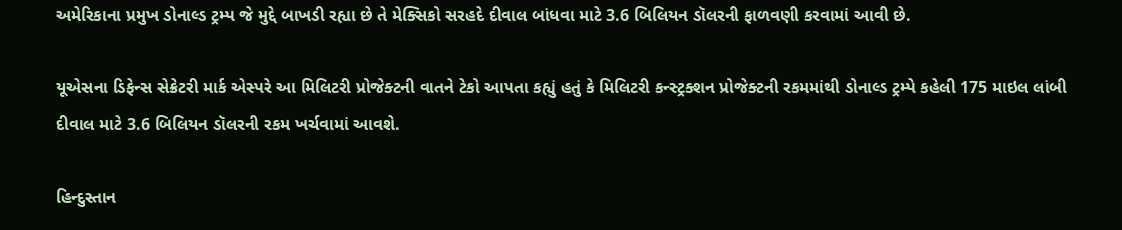અમેરિકાના પ્રમુખ ડોનાલ્ડ ટ્રમ્પ જે મુદ્દે બાખડી રહ્યા છે તે મેક્સિકો સરહદે દીવાલ બાંધવા માટે 3.6 બિલિયન ડૉલરની ફાળવણી કરવામાં આવી છે.

યૂએસના ડિફેન્સ સેક્રેટરી માર્ક એસ્પરે આ મિલિટરી પ્રોજેક્ટની વાતને ટેકો આપતા કહ્યું હતું કે મિલિટરી કન્સ્ટ્રક્શન પ્રોજેક્ટની રકમમાંથી ડોનાલ્ડ ટ્રમ્પે કહેલી 175 માઇલ લાંબી દીવાલ માટે 3.6 બિલિયન ડૉલરની રકમ ખર્ચવામાં આવશે.

હિન્દુસ્તાન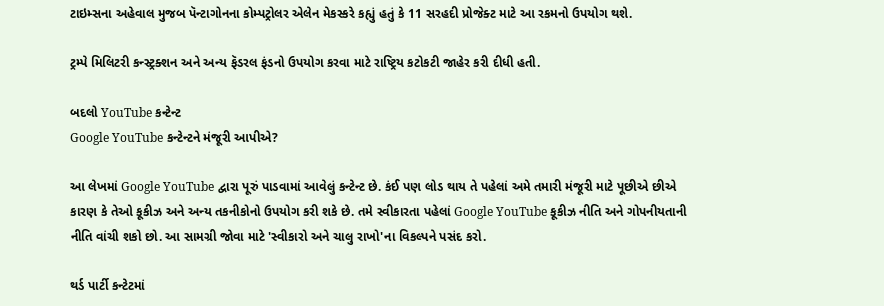ટાઇમ્સના અહેવાલ મુજબ પૅન્ટાગોનના કોમ્પટ્રોલર એલેન મેકસ્કરે કહ્યું હતું કે 11 સરહદી પ્રોજેક્ટ માટે આ રકમનો ઉપયોગ થશે.

ટ્રમ્પે મિલિટરી કન્સ્ટ્રક્શન અને અન્ય ફૅડરલ ફંડનો ઉપયોગ કરવા માટે રાષ્ટ્રિય કટોકટી જાહેર કરી દીધી હતી.

બદલો YouTube કન્ટેન્ટ
Google YouTube કન્ટેન્ટને મંજૂરી આપીએ?

આ લેખમાં Google YouTube દ્વારા પૂરું પાડવામાં આવેલું કન્ટેન્ટ છે. કંઈ પણ લોડ થાય તે પહેલાં અમે તમારી મંજૂરી માટે પૂછીએ છીએ કારણ કે તેઓ કૂકીઝ અને અન્ય તકનીકોનો ઉપયોગ કરી શકે છે. તમે સ્વીકારતા પહેલાં Google YouTube કૂકીઝ નીતિ અને ગોપનીયતાની નીતિ વાંચી શકો છો. આ સામગ્રી જોવા માટે 'સ્વીકારો અને ચાલુ રાખો'ના વિકલ્પને પસંદ કરો.

થર્ડ પાર્ટી કન્ટેટમાં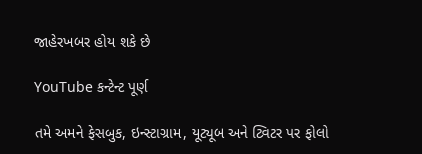જાહેરખબર હોય શકે છે

YouTube કન્ટેન્ટ પૂર્ણ

તમે અમને ફેસબુક, ઇન્સ્ટાગ્રામ, યૂટ્યૂબ અને ટ્વિટર પર ફોલો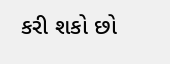કરી શકો છો